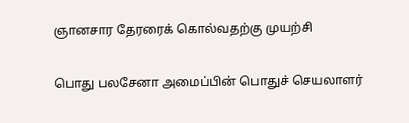ஞானசார தேரரைக் கொல்வதற்கு முயற்சி

பொது பலசேனா அமைப்பின் பொதுச் செயலாளர்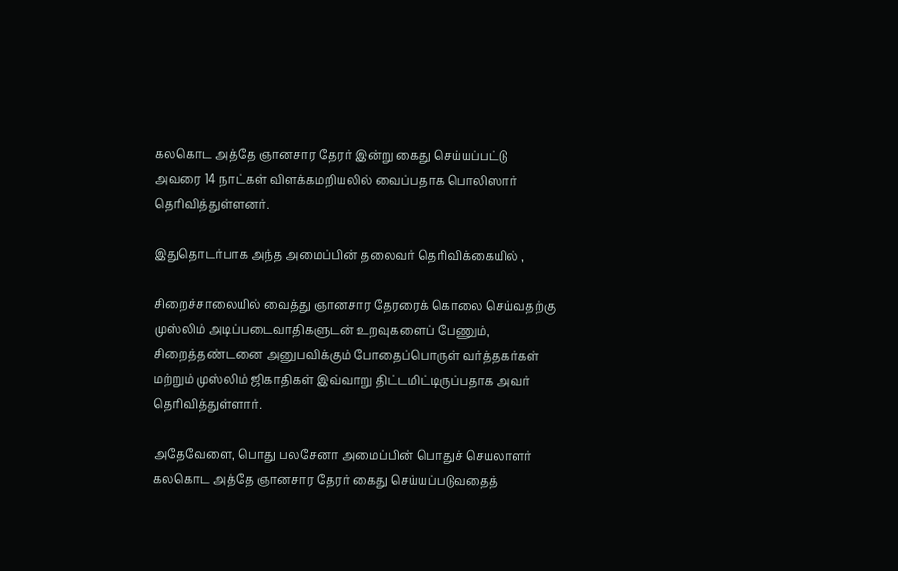கலகொட அத்தே ஞானசார தேரர் இன்று கைது செய்யப்பட்டு  அவரை 14 நாட்கள் விளக்கமறியலில் வைப்பதாக பொலிஸார் தெரிவித்துள்ளனர்.

இதுதொடர்பாக அந்த அமைப்பின் தலைவர் தெரிவிக்கையில் ,

சிறைச்சாலையில் வைத்து ஞானசார தேரரைக் கொலை செய்வதற்கு முஸ்லிம் அடிப்படைவாதிகளுடன் உறவுகளைப் பேணும், சிறைத்தண்டனை அனுபவிக்கும் போதைப்பொருள் வர்த்தகர்கள் மற்றும் முஸ்லிம் ஜிகாதிகள் இவ்வாறு திட்டமிட்டிருப்பதாக அவர் தெரிவித்துள்ளார்.

அதேவேளை, பொது பலசேனா அமைப்பின் பொதுச் செயலாளர் கலகொட அத்தே ஞானசார தேரர் கைது செய்யப்படுவதைத்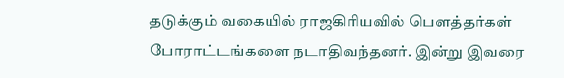தடுக்கும் வகையில் ராஜகிரியவில் பெளத்தர்கள் போராட்டங்களை நடாதிவந்தனர். இன்று இவரை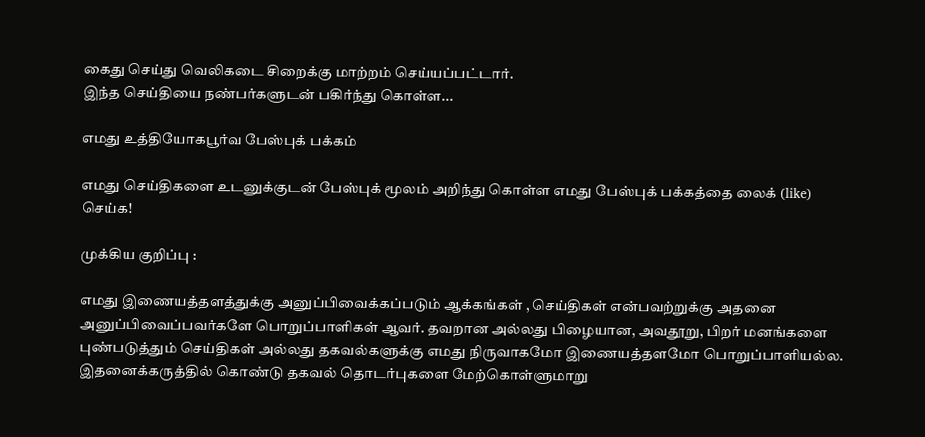கைது செய்து வெலிகடை சிறைக்கு மாற்றம் செய்யப்பட்டார்.
இந்த செய்தியை நண்பர்களுடன் பகிர்ந்து கொள்ள...

எமது உத்தியோகபூர்வ பேஸ்புக் பக்கம்

எமது செய்திகளை உடனுக்குடன் பேஸ்புக் மூலம் அறிந்து கொள்ள எமது பேஸ்புக் பக்கத்தை லைக் (like) செய்க!

முக்கிய குறிப்பு :

எமது இணையத்தளத்துக்கு அனுப்பிவைக்கப்படும் ஆக்கங்கள் , செய்திகள் என்பவற்றுக்கு அதனை அனுப்பிவைப்பவர்களே பொறுப்பாளிகள் ஆவர். தவறான அல்லது பிழையான, அவதூறு, பிறர் மனங்களை புண்படுத்தும் செய்திகள் அல்லது தகவல்களுக்கு எமது நிருவாகமோ இணையத்தளமோ பொறுப்பாளியல்ல. இதனைக்கருத்தில் கொண்டு தகவல் தொடர்புகளை மேற்கொள்ளுமாறு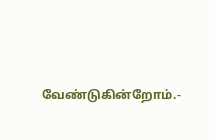வேண்டுகின்றோம்.-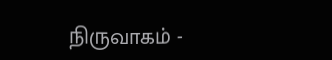நிருவாகம் -